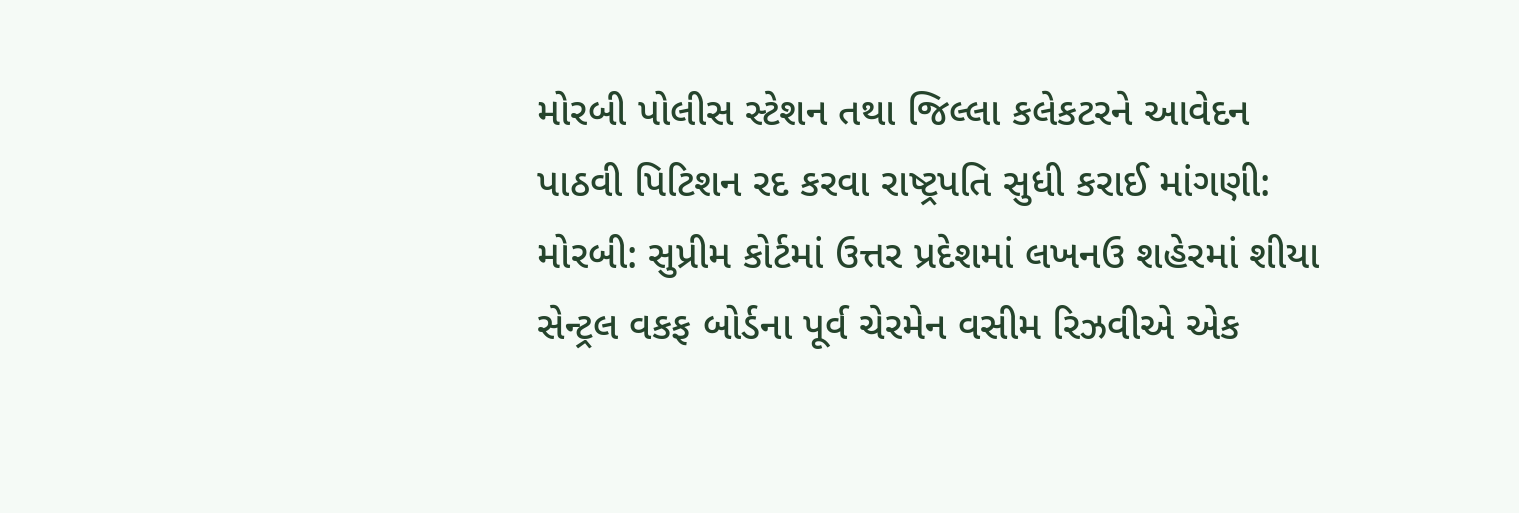મોરબી પોલીસ સ્ટેશન તથા જિલ્લા કલેકટરને આવેદન પાઠવી પિટિશન રદ કરવા રાષ્ટ્રપતિ સુધી કરાઈ માંગણી: મોરબી: સુપ્રીમ કોર્ટમાં ઉત્તર પ્રદેશમાં લખનઉ શહેરમાં શીયા સેન્ટ્રલ વકફ બોર્ડના પૂર્વ ચેરમેન વસીમ રિઝવીએ એક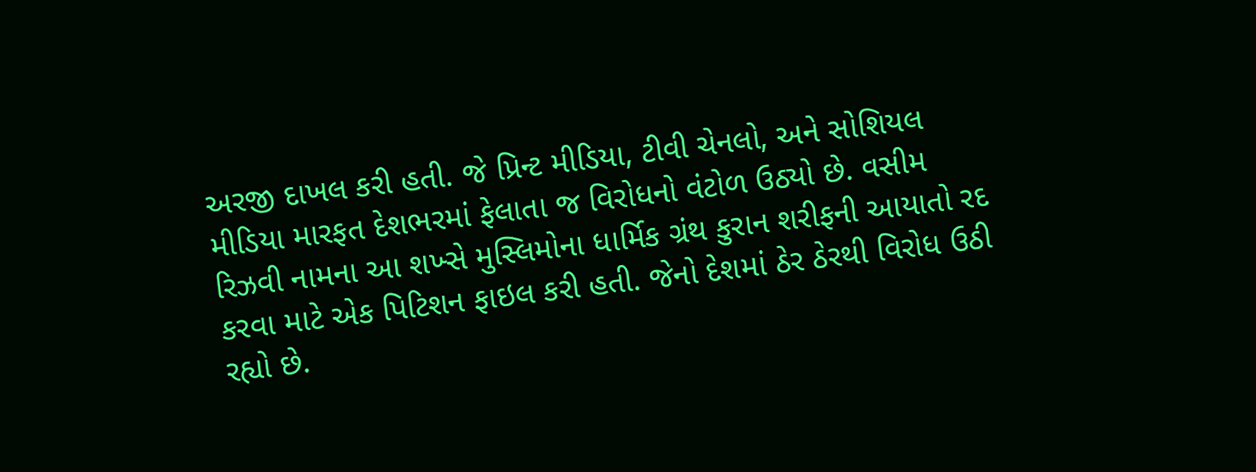અરજી દાખલ કરી હતી. જે પ્રિન્ટ મીડિયા, ટીવી ચેનલો, અને સોશિયલ મીડિયા મારફત દેશભરમાં ફેલાતા જ વિરોધનો વંટોળ ઉઠ્યો છે. વસીમ રિઝવી નામના આ શખ્સે મુસ્લિમોના ધાર્મિક ગ્રંથ કુરાન શરીફની આયાતો રદ કરવા માટે એક પિટિશન ફાઇલ કરી હતી. જેનો દેશમાં ઠેર ઠેરથી વિરોધ ઉઠી રહ્યો છે.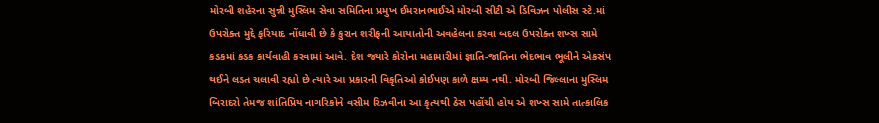મોરબી શહેરના સુન્ની મુસ્લિમ સેવા સમિતિના પ્રમુખ ઈમરાનભાઈએ મોરબી સીટી એ ડિવિઝન પોલીસ સ્ટે.માં ઉપરોક્ત મુદ્દે ફરિયાદ નોંધાવી છે કે કુરાન શરીફની આયાતોની અવહેલના કરવા બદલ ઉપરોક્ત શખ્સ સામે કડકમાં કડક કાર્યવાહી કરવામાં આવે. દેશ જ્યારે કોરોના મહામારીમાં જ્ઞાતિ-જાતિના ભેદભાવ ભૂલીને એકસંપ થઈને લડત ચલાવી રહ્યો છે ત્યારે આ પ્રકારની વિકૃતિઓ કોઈપણ કાળે ક્ષમ્ય નથી. મોરબી જિલ્લાના મુસ્લિમ બિરાદરો તેમજ શાંતિપ્રિય નાગરિકોને વસીમ રિઝવીના આ કૃત્યથી ઠેસ પહોંચી હોય એ શખ્સ સામે તાત્કાલિક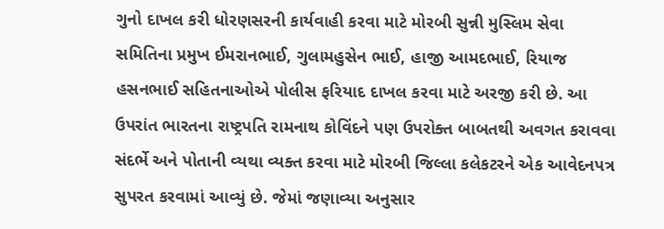ગુનો દાખલ કરી ધોરણસરની કાર્યવાહી કરવા માટે મોરબી સુન્ની મુસ્લિમ સેવા સમિતિના પ્રમુખ ઈમરાનભાઈ, ગુલામહુસેન ભાઈ, હાજી આમદભાઈ, રિયાજ હસનભાઈ સહિતનાઓએ પોલીસ ફરિયાદ દાખલ કરવા માટે અરજી કરી છે. આ ઉપરાંત ભારતના રાષ્ટ્રપતિ રામનાથ કોવિંદને પણ ઉપરોક્ત બાબતથી અવગત કરાવવા સંદર્ભે અને પોતાની વ્યથા વ્યક્ત કરવા માટે મોરબી જિલ્લા કલેકટરને એક આવેદનપત્ર સુપરત કરવામાં આવ્યું છે. જેમાં જણાવ્યા અનુસાર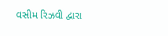વસીમ રિઝવી દ્વારા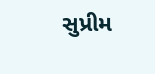સુપ્રીમ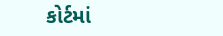કોર્ટમાં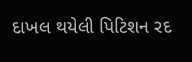દાખલ થયેલી પિટિશન રદ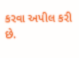કરવા અપીલ કરી છે.